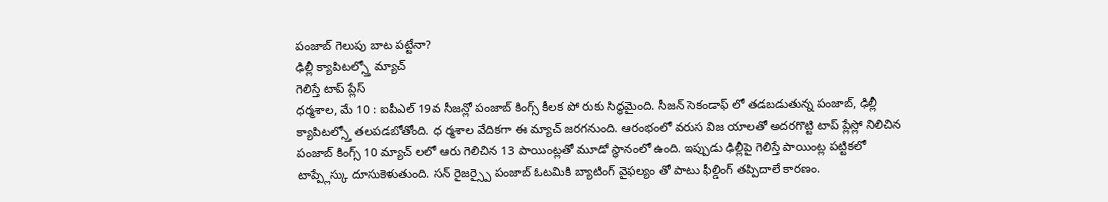పంజాబ్ గెలుపు బాట పట్టేనా?
ఢిల్లీ క్యాపిటల్స్తో మ్యాచ్
గెలిస్తే టాప్ ప్లేస్
ధర్మశాల, మే 10 : ఐపీఎల్ 19వ సీజన్లో పంజాబ్ కింగ్స్ కీలక పో రుకు సిద్ధమైంది. సీజన్ సెకండాఫ్ లో తడబడుతున్న పంజాబ్, ఢిల్లీ క్యాపిటల్స్తో తలపడబోతోంది. ధ ర్మశాల వేదికగా ఈ మ్యాచ్ జరగనుంది. ఆరంభంలో వరుస విజ యాలతో అదరగొట్టి టాప్ ప్లేస్లో నిలిచిన పంజాబ్ కింగ్స్ 10 మ్యాచ్ లలో ఆరు గెలిచిన 13 పాయింట్లతో మూడో స్థానంలో ఉంది. ఇప్పుడు ఢిల్లీపై గెలిస్తే పాయింట్ల పట్టికలో టాప్ప్లేస్కు దూసుకెళుతుంది. సన్ రైజర్స్పై పంజాబ్ ఓటమికి బ్యాటింగ్ వైఫల్యం తో పాటు ఫీల్డింగ్ తప్పిదాలే కారణం.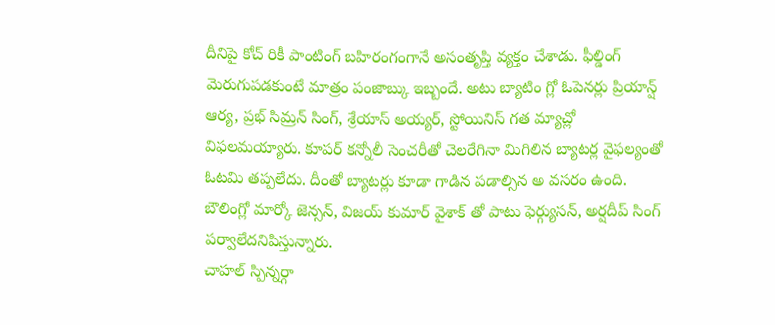దీనిపై కోచ్ రికీ పాంటింగ్ బహిరంగంగానే అసంతృప్తి వ్యక్తం చేశాడు. ఫీల్డింగ్ మెరుగుపడకుంటే మాత్రం పంజాబ్కు ఇబ్బందే. అటు బ్యాటిం గ్లో ఓపెనర్లు ప్రియాన్ష్ ఆర్య, ప్రభ్ సిమ్రన్ సింగ్, శ్రేయాస్ అయ్యర్, స్టోయినిస్ గత మ్యాచ్లో విఫలమయ్యారు. కూపర్ కన్నోలీ సెంచరీతో చెలరేగినా మిగిలిన బ్యాటర్ల వైఫల్యంతో ఓటమి తప్పలేదు. దీంతో బ్యాటర్లు కూడా గాడిన పడాల్సిన అ వసరం ఉంది. బౌలింగ్లో మార్కో జెన్సన్, విజయ్ కుమార్ వైశాక్ తో పాటు ఫెర్గ్యుసన్, అర్షదీప్ సింగ్ పర్వాలేదనిపిస్తున్నారు.
చాహల్ స్పిన్నర్గా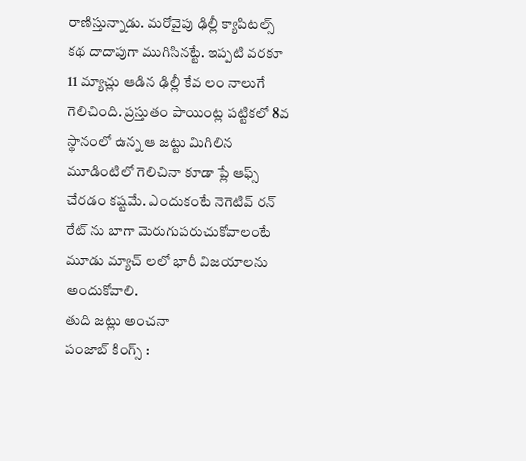రాణిస్తున్నాడు. మరోవైపు ఢిల్లీ క్యాపిటల్స్ కథ దాదాపుగా ముగిసినట్టే. ఇప్పటి వరకూ 11 మ్యాచ్లు ఆడిన ఢిల్లీ కేవ లం నాలుగే గెలిచింది. ప్రస్తుతం పాయింట్ల పట్టికలో 8వ స్థానంలో ఉన్న ఆ జట్టు మిగిలిన మూడింటిలో గెలిచినా కూడా ప్లే ఆఫ్స్ చేరడం కష్టమే. ఎందుకంటే నెగెటివ్ రన్ రేట్ ను బాగా మెరుగుపరుచుకోవాలంటే మూడు మ్యాచ్ లలో భారీ విజయాలను అందుకోవాలి.
తుది జట్లు అంచనా
పంజాబ్ కింగ్స్ :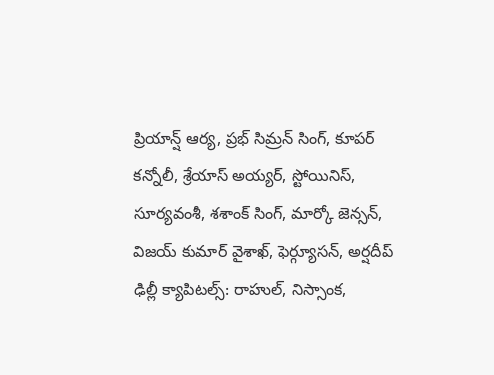ప్రియాన్ష్ ఆర్య, ప్రభ్ సిమ్రన్ సింగ్, కూపర్ కన్నోలీ, శ్రేయాస్ అయ్యర్, స్టోయినిస్, సూర్యవంశీ, శశాంక్ సింగ్, మార్కో జెన్సన్, విజయ్ కుమార్ వైశాఖ్, ఫెర్గ్యూసన్, అర్షదీప్
ఢిల్లీ క్యాపిటల్స్: రాహుల్, నిస్సాంక,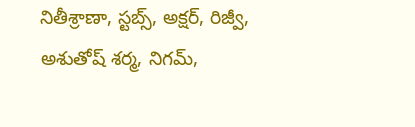నితీశ్రాణా, స్టబ్స్, అక్షర్, రిజ్వీ, అశుతోష్ శర్మ, నిగమ్,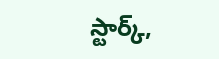స్టార్క్,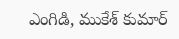ఎంగిడి, ముకేశ్ కుమార్